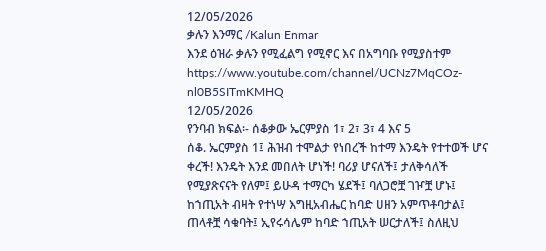12/05/2026
ቃሉን እንማር /Kalun Enmar
እንደ ዕዝራ ቃሉን የሚፈልግ የሚኖር እና በአግባቡ የሚያስተም https://www.youtube.com/channel/UCNz7MqCOz-nl0B5SITmKMHQ
12/05/2026
የንባብ ክፍል፡- ሰቆቃው ኤርምያስ 1፣ 2፣ 3፣ 4 እና 5
ሰቆ. ኤርምያስ 1፤ ሕዝብ ተሞልታ የነበረች ከተማ እንዴት የተተወች ሆና ቀረች! እንዴት እንደ መበለት ሆነች! ባሪያ ሆናለች፤ ታለቅሳለች የሚያጽናናት የለም፤ ይሁዳ ተማርካ ሄደች፤ ባለጋሮቿ ገዦቿ ሆኑ፤ ከኀጢአት ብዛት የተነሣ እግዚአብሔር ከባድ ሀዘን አምጥቶባታል፤ ጠላቶቿ ሳቁባት፤ ኢየሩሳሌም ከባድ ኀጢአት ሠርታለች፤ ስለዚህ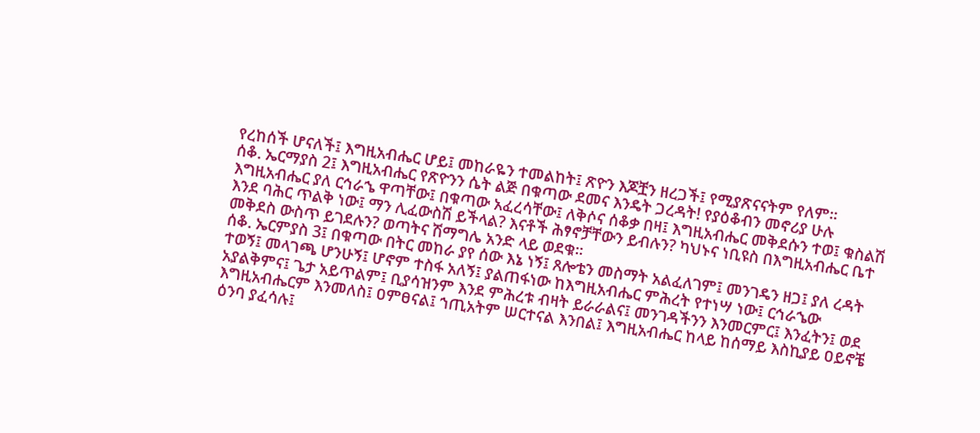የረከሰች ሆናለች፤ እግዚአብሔር ሆይ፤ መከራዬን ተመልከት፤ ጽዮን እጆቿን ዘረጋች፤ የሚያጽናናትም የለም።
ሰቆ. ኤርማያስ 2፤ እግዚአብሔር የጽዮንን ሴት ልጅ በቁጣው ደመና እንዴት ጋረዳት! የያዕቆብን መኖሪያ ሁሉ እግዚአብሔር ያለ ርኅራኄ ዋጣቸው፤ በቁጣው አፈረሳቸው፤ ለቅሶና ሰቆቃ በዛ፤ እግዚአብሔር መቅደሱን ተወ፤ ቁስልሽ እንደ ባሕር ጥልቅ ነው፤ ማን ሊፈውስሽ ይችላል? እናቶች ሕፃኖቻቸውን ይብሉን? ካህኑና ነቢዩስ በእግዚአብሔር ቤተ መቅደስ ውስጥ ይገደሉን? ወጣትና ሽማግሌ አንድ ላይ ወደቁ።
ሰቆ. ኤርምያስ 3፤ በቁጣው በትር መከራ ያየ ሰው እኔ ነኝ፤ ጸሎቴን መስማት አልፈለገም፤ መንገዴን ዘጋ፤ ያለ ረዳት ተወኝ፤ መላገጫ ሆንሁኝ፤ ሆኖም ተስፋ አለኝ፤ ያልጠፋነው ከእግዚአብሔር ምሕረት የተነሣ ነው፤ ርኅራኄው አያልቅምና፤ ጌታ አይጥልም፤ ቢያሳዝንም እንደ ምሕረቱ ብዛት ይራራልና፤ መንገዳችንን እንመርምር፤ እንፈትን፤ ወደ እግዚአብሔርም እንመለስ፤ ዐምፀናል፤ ኀጢአትም ሠርተናል እንበል፤ እግዚአብሔር ከላይ ከሰማይ እስኪያይ ዐይኖቼ ዕንባ ያፈሳሉ፤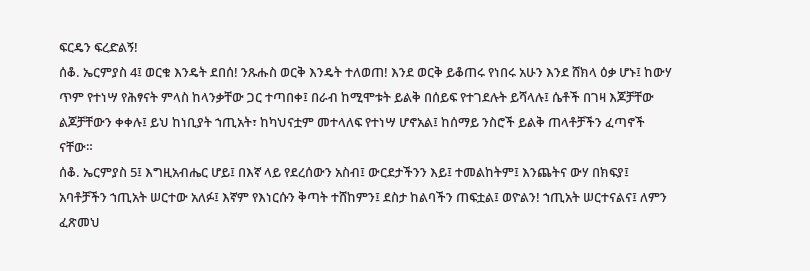ፍርዴን ፍረድልኝ!
ሰቆ. ኤርምያስ 4፤ ወርቁ እንዴት ደበሰ! ንጹሑስ ወርቅ እንዴት ተለወጠ! እንደ ወርቅ ይቆጠሩ የነበሩ አሁን እንደ ሸክላ ዕቃ ሆኑ፤ ከውሃ ጥም የተነሣ የሕፃናት ምላስ ከላንቃቸው ጋር ተጣበቀ፤ በራብ ከሚሞቱት ይልቅ በሰይፍ የተገደሉት ይሻላሉ፤ ሴቶች በገዛ እጆቻቸው ልጆቻቸውን ቀቀሉ፤ ይህ ከነቢያት ኀጢአት፣ ከካህናቷም መተላለፍ የተነሣ ሆኖአል፤ ከሰማይ ንስሮች ይልቅ ጠላቶቻችን ፈጣኖች ናቸው።
ሰቆ. ኤርምያስ 5፤ እግዚአብሔር ሆይ፤ በእኛ ላይ የደረሰውን አስብ፤ ውርደታችንን እይ፤ ተመልከትም፤ እንጨትና ውሃ በክፍያ፤ አባቶቻችን ኀጢአት ሠርተው አለፉ፤ እኛም የእነርሱን ቅጣት ተሸከምን፤ ደስታ ከልባችን ጠፍቷል፤ ወዮልን! ኀጢአት ሠርተናልና፤ ለምን ፈጽመህ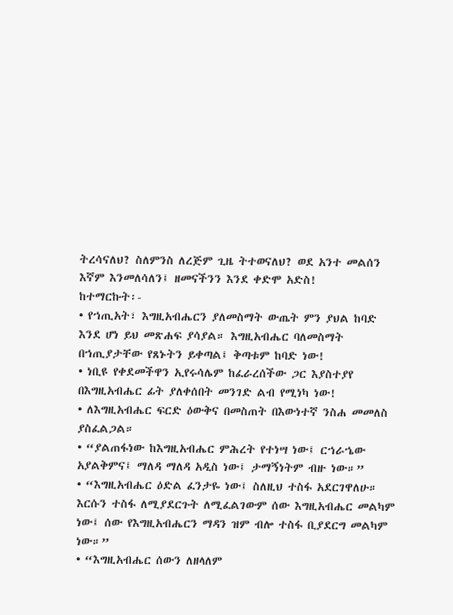ትረሳናለህ? ስለምንስ ለረጅም ጊዜ ትተወናለህ? ወደ አንተ መልሰን እኛም እንመለሳለን፤ ዘመናችንን እንደ ቀድሞ አድስ!
ከተማርኩት፡-
• የኀጢአት፣ እግዚአብሔርን ያለመስማት ውጤት ምን ያህል ከባድ እንደ ሆነ ይህ መጽሐፍ ያሳያል። እግዚአብሔር ባለመስማት በኀጢያታቸው የጸኑትን ይቀጣል፤ ቅጣቱም ከባድ ነው!
• ነቢዩ የቀደመችዋን ኢየሩሳሌም ከፈራረሰችው ጋር እያስተያየ በእግዚአብሔር ፊት ያለቀሰበት መንገድ ልብ የሚነካ ነው!
• ለእግዚአብሔር ፍርድ ዕውቅና በመስጠት በእውነተኛ ንስሐ መመለስ ያስፈልጋል።
• “ያልጠፋነው ከእግዚአብሔር ምሕረት የተነሣ ነው፤ ርኀራኄው አያልቅምና፤ ማለዳ ማለዳ አዲስ ነው፤ ታማኝነትም ብዙ ነው።”
• “እግዚአብሔር ዕድል ፈንታዬ ነው፤ ስለዚህ ተስፋ አደርገዋለሁ። እርሱን ተስፋ ለሚያደርጉት ለሚፈልገውም ሰው እግዚአብሔር መልካም ነው፤ ሰው የእግዚአብሔርን ማዳን ዝም ብሎ ተስፋ ቢያደርግ መልካም ነው።”
• “እግዚአብሔር ሰውን ለዘላለም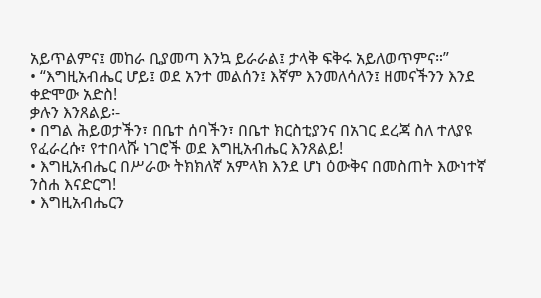አይጥልምና፤ መከራ ቢያመጣ እንኳ ይራራል፤ ታላቅ ፍቅሩ አይለወጥምና።”
• “እግዚአብሔር ሆይ፤ ወደ አንተ መልሰን፤ እኛም እንመለሳለን፤ ዘመናችንን እንደ ቀድሞው አድስ!
ቃሉን እንጸልይ፡-
• በግል ሕይወታችን፣ በቤተ ሰባችን፣ በቤተ ክርስቲያንና በአገር ደረጃ ስለ ተለያዩ የፈራረሱ፣ የተበላሹ ነገሮች ወደ እግዚአብሔር እንጸልይ!
• እግዚአብሔር በሥራው ትክክለኛ አምላክ እንደ ሆነ ዕውቅና በመስጠት እውነተኛ ንስሐ እናድርግ!
• እግዚአብሔርን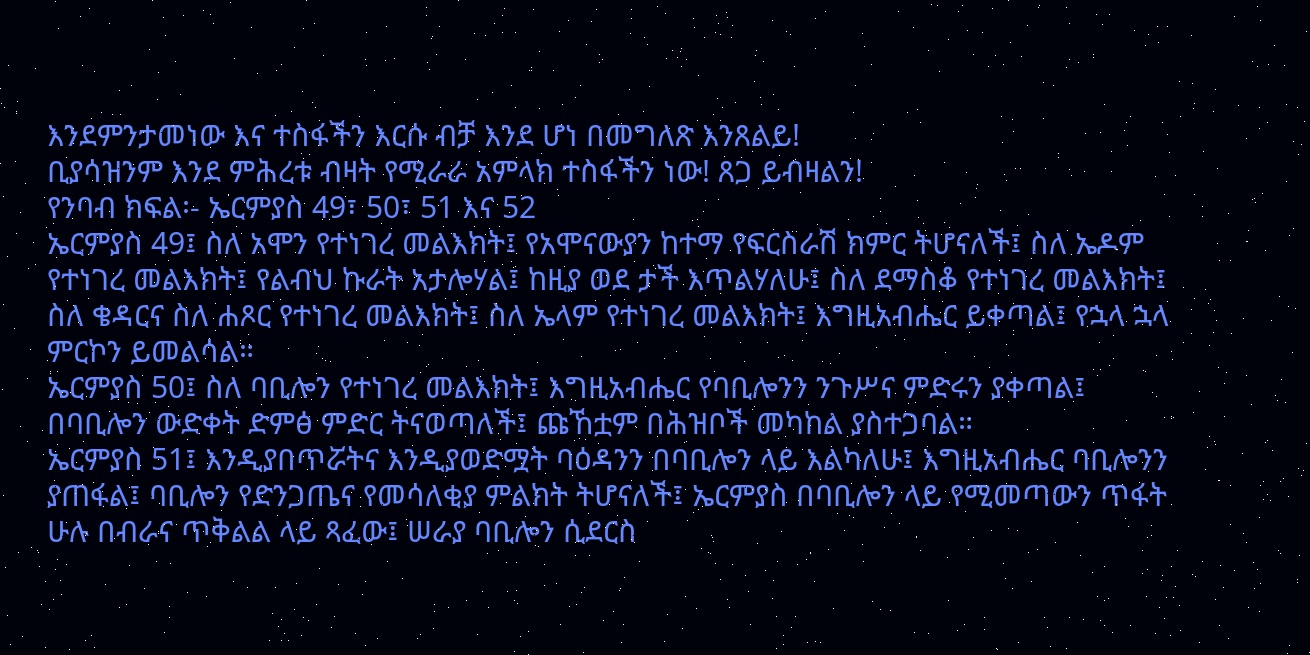እንደምንታመነው እና ተስፋችን እርሱ ብቻ እንደ ሆነ በመግለጽ እንጸልይ!
ቢያሳዝንም እንደ ምሕረቱ ብዛት የሚራራ አምላክ ተስፋችን ነው! ጸጋ ይብዛልን!
የንባብ ክፍል፡- ኤርምያስ 49፣ 50፣ 51 እና 52
ኤርምያስ 49፤ ስለ አሞን የተነገረ መልእክት፤ የአሞናውያን ከተማ የፍርስራሽ ክምር ትሆናለች፤ ስለ ኤዶም የተነገረ መልእክት፤ የልብህ ኩራት አታሎሃል፤ ከዚያ ወደ ታች እጥልሃለሁ፤ ስለ ደማስቆ የተነገረ መልእክት፤ ስለ ቄዳርና ስለ ሐጾር የተነገረ መልእክት፤ ስለ ኤላም የተነገረ መልእክት፤ እግዚአብሔር ይቀጣል፤ የኋላ ኋላ ምርኮን ይመልሳል።
ኤርምያስ 50፤ ስለ ባቢሎን የተነገረ መልእክት፤ እግዚአብሔር የባቢሎንን ንጉሥና ምድሩን ያቀጣል፤ በባቢሎን ውድቀት ድምፅ ምድር ትናወጣለች፤ ጩኸቷም በሕዝቦች መካከል ያስተጋባል።
ኤርምያስ 51፤ እንዲያበጥሯትና እንዲያወድሟት ባዕዳንን በባቢሎን ላይ እልካለሁ፤ እግዚአብሔር ባቢሎንን ያጠፋል፤ ባቢሎን የድንጋጤና የመሳለቂያ ምልክት ትሆናለች፤ ኤርምያስ በባቢሎን ላይ የሚመጣውን ጥፋት ሁሉ በብራና ጥቅልል ላይ ጻፈው፤ ሠራያ ባቢሎን ሲደርስ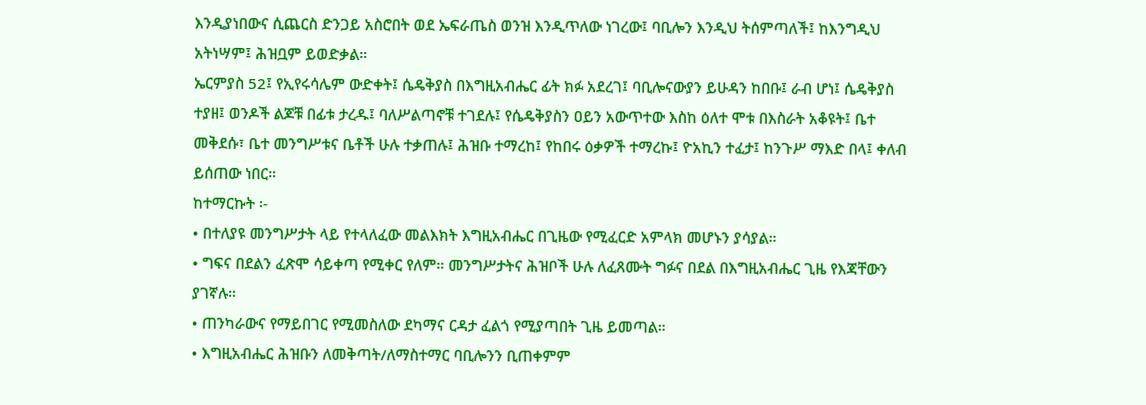እንዲያነበውና ሲጨርስ ድንጋይ አስሮበት ወደ ኤፍራጤስ ወንዝ እንዲጥለው ነገረው፤ ባቢሎን እንዲህ ትሰምጣለች፤ ከእንግዲህ አትነሣም፤ ሕዝቧም ይወድቃል።
ኤርምያስ 52፤ የኢየሩሳሌም ውድቀት፤ ሴዴቅያስ በእግዚአብሔር ፊት ክፉ አደረገ፤ ባቢሎናውያን ይሁዳን ከበቡ፤ ራብ ሆነ፤ ሴዴቅያስ ተያዘ፤ ወንዶች ልጆቹ በፊቱ ታረዱ፤ ባለሥልጣኖቹ ተገደሉ፤ የሴዴቅያስን ዐይን አውጥተው እስከ ዕለተ ሞቱ በእስራት አቆዩት፤ ቤተ መቅደሱ፣ ቤተ መንግሥቱና ቤቶች ሁሉ ተቃጠሉ፤ ሕዝቡ ተማረከ፤ የከበሩ ዕቃዎች ተማረኩ፤ ዮአኪን ተፈታ፤ ከንጉሥ ማእድ በላ፤ ቀለብ ይሰጠው ነበር።
ከተማርኩት ፡-
• በተለያዩ መንግሥታት ላይ የተላለፈው መልእክት እግዚአብሔር በጊዜው የሚፈርድ አምላክ መሆኑን ያሳያል።
• ግፍና በደልን ፈጽሞ ሳይቀጣ የሚቀር የለም። መንግሥታትና ሕዝቦች ሁሉ ለፈጸሙት ግፉና በደል በእግዚአብሔር ጊዜ የእጃቸውን ያገኛሉ።
• ጠንካራውና የማይበገር የሚመስለው ደካማና ርዳታ ፈልጎ የሚያጣበት ጊዜ ይመጣል።
• እግዚአብሔር ሕዝቡን ለመቅጣት/ለማስተማር ባቢሎንን ቢጠቀምም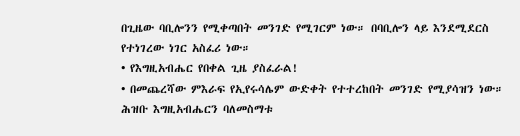በጊዜው ባቢሎንን የሚቀጣበት መንገድ የሚገርም ነው። በባቢሎን ላይ እንደሚደርስ የተነገረው ነገር አስፈሪ ነው።
• የእግዚአብሔር የበቀል ጊዜ ያስፈራል!
• በመጨረሻው ምእራፍ የኢየሩሳሌም ውድቀት የተተረከበት መንገድ የሚያሳዝን ነው። ሕዝቡ እግዚአብሔርን ባለመስማቱ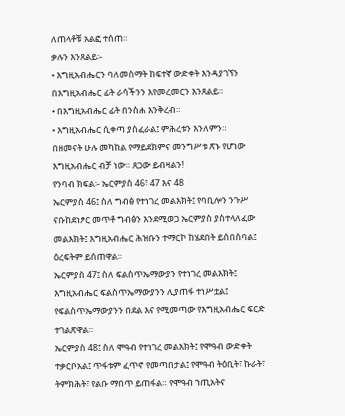ለጠላቶቹ አልፎ ተሰጠ።
ቃሉን እንጸልይ፡-
• እግዚአብሔርን ባለመስማት ከፍተኛ ውድቀት እንዳያገኘን በእግዚአብሔር ፊት ራሳችንን እየመረመርን እንጸልይ።
• በእግዚአብሔር ፊት በንስሐ እንቅረብ።
• እግዚአብሔር ሲቀጣ ያስፈራል፤ ምሕረቱን እንለምን።
በዘመናት ሁሉ መካከል የማይደክምና መንግሥቱ ጽኑ የሆነው እግዚአብሔር ብቻ ነው። ጸጋው ይብዛልን!
የንባብ ክፍል፡- ኤርምያስ 46፣ 47 እና 48
ኤርምያስ 46፤ ስለ ግብፅ የተነገረ መልእክት፤ የባቢሎን ንጉሥ ናቡከደነፆር መጥቶ ግብፅን እንደሚወጋ ኤርምያስ ያስተላለፈው መልእክት፤ እግዚአብሔር ሕዝቡን ተማርኮ ከሄደበት ይሰበስባል፤ ዕረፍትም ይሰጠዋል።
ኤርምያስ 47፤ ስለ ፍልስጥኤማውያን የተነገረ መልእክት፤ እግዚአብሔር ፍልስጥኤማውያንን ሊያጠፋ ተነሥቷል፤ የፍልስጥኤማውያንን በደል እና የሚመጣው የእግዚአብሔር ፍርድ ተገልጽዋል።
ኤርምያስ 48፤ ስለ ሞዓብ የተነገረ መልእክት፤ የሞዓብ ውድቀት ተቃርቦአል፤ ጥፋቱም ፈጥኖ የመጣበታል፤ የሞዓብ ትዕቢት፣ ኩራት፣ ትምክሕት፣ የልቡ ማበጥ ይጠፋል። የሞዓብ ኀጢአትና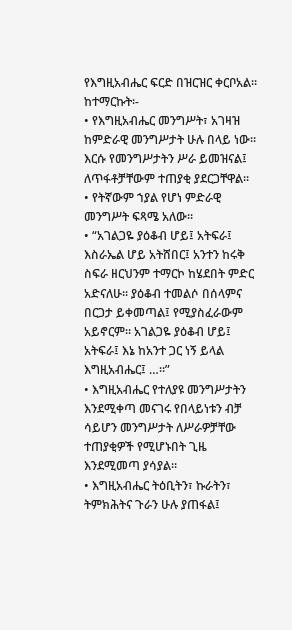የእግዚአብሔር ፍርድ በዝርዝር ቀርቦአል።
ከተማርኩት፡-
• የእግዚአብሔር መንግሥት፣ አገዛዝ ከምድራዊ መንግሥታት ሁሉ በላይ ነው። እርሱ የመንግሥታትን ሥራ ይመዝናል፤ ለጥፋቶቻቸውም ተጠያቂ ያደርጋቸዋል።
• የትኛውም ኀያል የሆነ ምድራዊ መንግሥት ፍጻሜ አለው።
• “አገልጋዬ ያዕቆብ ሆይ፤ አትፍራ፤ እስራኤል ሆይ አትሸበር፤ አንተን ከሩቅ ስፍራ ዘርህንም ተማርኮ ከሄደበት ምድር አድናለሁ። ያዕቆብ ተመልሶ በሰላምና በርጋታ ይቀመጣል፤ የሚያስፈራውም አይኖርም። አገልጋዬ ያዕቆብ ሆይ፤ አትፍራ፤ እኔ ከአንተ ጋር ነኝ ይላል እግዚአብሔር፤ …።”
• እግዚአብሔር የተለያዩ መንግሥታትን እንደሚቀጣ መናገሩ የበላይነቱን ብቻ ሳይሆን መንግሥታት ለሥራዎቻቸው ተጠያቂዎች የሚሆኑበት ጊዜ እንደሚመጣ ያሳያል።
• እግዚአብሔር ትዕቢትን፣ ኩራትን፣ ትምክሕትና ጉራን ሁሉ ያጠፋል፤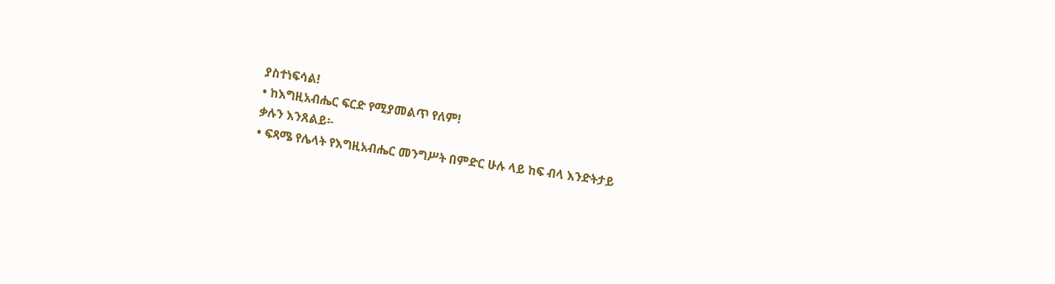ያስተነፍሳል!
• ከእግዚአብሔር ፍርድ የሚያመልጥ የለም!
ቃሉን እንጸልይ፡-
• ፍጻሜ የሌላት የእግዚአብሔር መንግሥት በምድር ሁሉ ላይ ከፍ ብላ እንድትታይ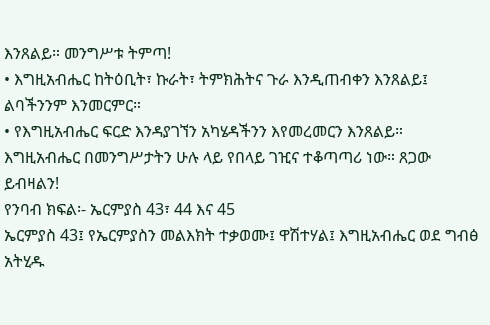እንጸልይ። መንግሥቱ ትምጣ!
• እግዚአብሔር ከትዕቢት፣ ኩራት፣ ትምክሕትና ጉራ እንዲጠብቀን እንጸልይ፤ ልባችንንም እንመርምር።
• የእግዚአብሔር ፍርድ እንዳያገኘን አካሄዳችንን እየመረመርን እንጸልይ።
እግዚአብሔር በመንግሥታትን ሁሉ ላይ የበላይ ገዢና ተቆጣጣሪ ነው። ጸጋው ይብዛልን!
የንባብ ክፍል፡- ኤርምያስ 43፣ 44 እና 45
ኤርምያስ 43፤ የኤርምያስን መልእክት ተቃወሙ፤ ዋሽተሃል፤ እግዚአብሔር ወደ ግብፅ አትሂዱ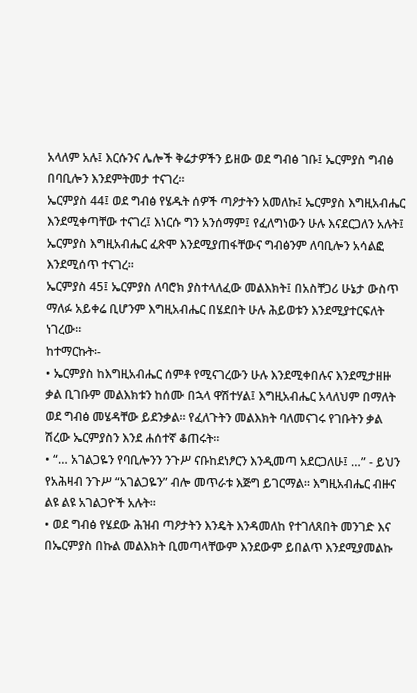አላለም አሉ፤ እርሱንና ሌሎች ቅሬታዎችን ይዘው ወደ ግብፅ ገቡ፤ ኤርምያስ ግብፅ በባቢሎን እንደምትመታ ተናገረ።
ኤርምያስ 44፤ ወደ ግብፅ የሄዱት ሰዎች ጣዖታትን አመለኩ፤ ኤርምያስ እግዚአብሔር እንደሚቀጣቸው ተናገረ፤ እነርሱ ግን አንሰማም፤ የፈለግነውን ሁሉ እናደርጋለን አሉት፤ ኤርምያስ እግዚአብሔር ፈጽሞ እንደሚያጠፋቸውና ግብፅንም ለባቢሎን አሳልፎ እንደሚሰጥ ተናገረ።
ኤርምያስ 45፤ ኤርምያስ ለባሮክ ያስተላለፈው መልእክት፤ በአስቸጋሪ ሁኔታ ውስጥ ማለፉ አይቀሬ ቢሆንም እግዚአብሔር በሄደበት ሁሉ ሕይወቱን እንደሚያተርፍለት ነገረው።
ከተማርኩት፡-
• ኤርምያስ ከእግዚአብሔር ሰምቶ የሚናገረውን ሁሉ እንደሚቀበሉና እንደሚታዘዙ ቃል ቢገቡም መልእክቱን ከሰሙ በኋላ ዋሽተሃል፤ እግዚአብሔር አላለህም በማለት ወደ ግብፅ መሄዳቸው ይደንቃል። የፈለጉትን መልእክት ባለመናገሩ የገቡትን ቃል ሽረው ኤርምያስን እንደ ሐሰተኛ ቆጠሩት።
• “… አገልጋዬን የባቢሎንን ንጉሥ ናቡከደነፆርን እንዲመጣ አደርጋለሁ፤ …” - ይህን የአሕዛብ ንጉሥ “አገልጋዬን” ብሎ መጥራቱ እጅግ ይገርማል። እግዚአብሔር ብዙና ልዩ ልዩ አገልጋዮች አሉት።
• ወደ ግብፅ የሄደው ሕዝብ ጣዖታትን እንዴት እንዳመለከ የተገለጸበት መንገድ እና በኤርምያስ በኩል መልእክት ቢመጣላቸውም እንደውም ይበልጥ እንደሚያመልኩ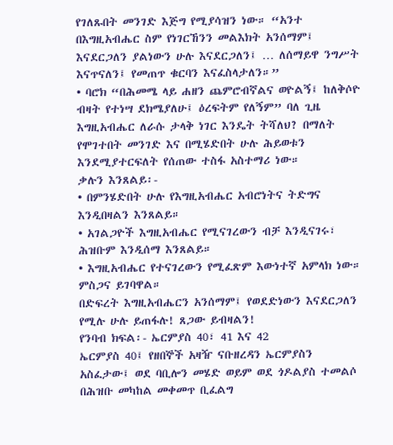የገለጹበት መንገድ እጅግ የሚያሳዝን ነው። “አንተ በእግዚአብሔር ስም የነገርኸንን መልእክት አንሰማም፤ እናደርጋለን ያልነውን ሁሉ እናደርጋለን፤ … ለሰማይዋ ንግሥት እናጥናለን፤ የመጠጥ ቁርባን እናፈስላታለን።”
• ባሮክ “በሕመሜ ላይ ሐዘን ጨምሮብኛልና ወዮልኝ፤ ከለቅሶዮ ብዛት የተነሣ ደክሜያለሁ፤ ዕረፍትም የለኝም” ባለ ጊዜ እግዚአብሔር ለራሱ ታላቅ ነገር እንዴት ትሻለህ? በማለት የሞገተበት መንገድ እና በሚሄድበት ሁሉ ሕይወቱን እንደሚያተርፍለት የሰጠው ተስፋ አስተማሪ ነው።
ቃሉን እንጸልይ፡-
• በምንሄድበት ሁሉ የእግዚአብሔር አብሮነትና ትድግና እንዲበዛልን እንጸልይ።
• አገልጋዮች እግዚአብሔር የሚናገረውን ብቻ እንዲናገሩ፣ ሕዝቡም እንዲሰማ እንጸልይ።
• እግዚአብሔር የተናገረውን የሚፈጽም እውነተኛ አምላክ ነው። ምስጋና ይገባዋል።
በድፍረት እግዚአብሔርን አንሰማም፤ የወደድነውን እናደርጋለን የሚሉ ሁሉ ይጠፋሉ! ጸጋው ይብዛልን!
የንባብ ክፍል፡- ኤርምያስ 40፣ 41 እና 42
ኤርምያስ 40፤ የዘበኞች አዛዥ ናቡዘረዳን ኤርምያስን አስፈታው፤ ወደ ባቢሎን መሄድ ወይም ወደ ጎዶልያስ ተመልሶ በሕዝቡ መካከል መቀመጥ ቢፈልግ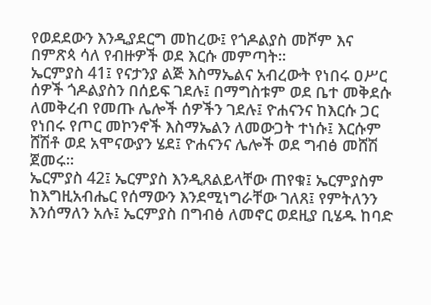የወደደውን እንዲያደርግ መከረው፤ የጎዶልያስ መሾም እና በምጽጳ ሳለ የብዙዎች ወደ እርሱ መምጣት።
ኤርምያስ 41፤ የናታንያ ልጅ እስማኤልና አብረውት የነበሩ ዐሥር ሰዎች ጎዶልያስን በሰይፍ ገደሉ፤ በማግስቱም ወደ ቤተ መቅደሱ ለመቅረብ የመጡ ሌሎች ሰዎችን ገደሉ፤ ዮሐናንና ከእርሱ ጋር የነበሩ የጦር መኮንኖች እስማኤልን ለመውጋት ተነሱ፤ እርሱም ሸሽቶ ወደ አሞናውያን ሄደ፤ ዮሐናንና ሌሎች ወደ ግብፅ መሸሽ ጀመሩ።
ኤርምያስ 42፤ ኤርምያስ እንዲጸልይላቸው ጠየቁ፤ ኤርምያስም ከእግዚአብሔር የሰማውን እንደሚነግራቸው ገለጸ፤ የምትለንን እንሰማለን አሉ፤ ኤርምያስ በግብፅ ለመኖር ወደዚያ ቢሄዱ ከባድ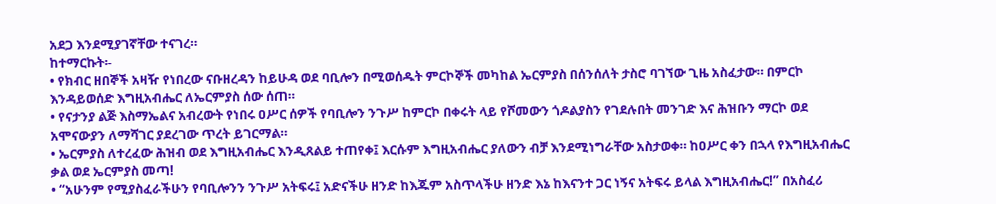አደጋ እንደሚያገኛቸው ተናገረ።
ከተማርኩት፡-
• የክብር ዘበኞች አዛዥ የነበረው ናቡዘረዳን ከይሁዳ ወደ ባቢሎን በሚወሰዱት ምርኮኞች መካከል ኤርምያስ በሰንሰለት ታስሮ ባገኘው ጊዜ አስፈታው። በምርኮ እንዳይወሰድ እግዚአብሔር ለኤርምያስ ሰው ሰጠ።
• የናታንያ ልጅ እስማኤልና አብረውት የነበሩ ዐሥር ሰዎች የባቢሎን ንጉሥ ከምርኮ በቀሩት ላይ የሾመውን ጎዶልያስን የገደሉበት መንገድ እና ሕዝቡን ማርኮ ወደ አሞናውያን ለማሻገር ያደረገው ጥረት ይገርማል።
• ኤርምያስ ለተረፈው ሕዝብ ወደ እግዚአብሔር እንዲጸልይ ተጠየቀ፤ እርሱም እግዚአብሔር ያለውን ብቻ እንደሚነግራቸው አስታወቀ። ከዐሥር ቀን በኋላ የእግዚአብሔር ቃል ወደ ኤርምያስ መጣ!
• “አሁንም የሚያስፈራችሁን የባቢሎንን ንጉሥ አትፍሩ፤ አድናችሁ ዘንድ ከእጁም አስጥላችሁ ዘንድ እኔ ከእናንተ ጋር ነኝና አትፍሩ ይላል እግዚአብሔር!” በአስፈሪ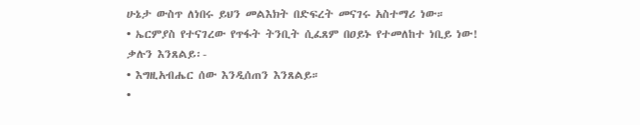ሁኔታ ውስጥ ለነበሩ ይህን መልእክት በድፍረት መናገሩ አስተማሪ ነው።
• ኤርምያስ የተናገረው የጥፋት ትንቢት ሲፈጸም በዐይኑ የተመለከተ ነቢይ ነው!
ቃሉን እንጸልይ፡-
• እግዚአብሔር ሰው እንዲሰጠን እንጸልይ።
•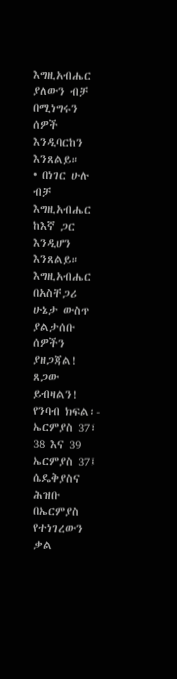እግዚአብሔር ያለውን ብቻ በሚነግሩን ሰዎች እንዲባርከን እንጸልይ።
• በነገር ሁሉ ብቻ እግዚአብሔር ከእኛ ጋር እንዲሆን እንጸልይ።
እግዚአብሔር በአስቸጋሪ ሁኔታ ውስጥ ያልታሰቡ ሰዎችን ያዘጋጃል! ጸጋው ይብዛልን!
የንባብ ክፍል፡- ኤርምያስ 37፣ 38 እና 39
ኤርምያስ 37፤ ሴዴቅያስና ሕዝቡ በኤርምያስ የተነገረውን ቃል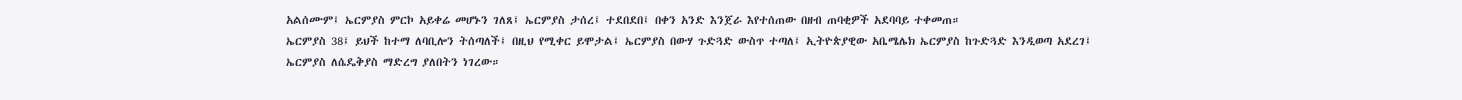አልሰሙም፤ ኤርምያስ ምርኮ አይቀሬ መሆኑን ገለጸ፤ ኤርምያስ ታሰረ፤ ተደበደበ፤ በቀን አንድ እንጀራ እየተሰጠው በዘብ ጠባቂዎች አደባባይ ተቀመጠ።
ኤርምያስ 38፤ ይህች ከተማ ለባቢሎን ትሰጣለች፤ በዚህ የሚቀር ይሞታል፤ ኤርምያስ በውሃ ጉድጓድ ውስጥ ተጣለ፤ ኢትዮጵያዊው አቤሜሌክ ኤርምያስ ከጉድጓድ እንዲወጣ አደረገ፤ ኤርምያስ ለሴዴቅያስ ማድረግ ያለበትን ነገረው።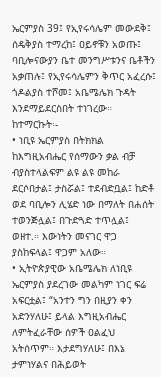ኤርምያስ 39፤ የኢየሩሳሌም መውደቅ፤ ሰዴቅያስ ተማረከ፤ ዐይኖቹን አወጡ፤ ባቢሎናውያን ቤተ መንግሥቱንና ቤቶችን አቃጠሉ፤ የኢየሩሳሌምን ቅጥር አፈረሱ፤ ጎዶልያስ ተሾመ፤ አቤሜሌክ ጉዳት እንደማይደርስበት ተነገረው።
ከተማርኩት፡-
• ነቢዩ ኤርምያስ በትክክል ከእግዚአብሔር የሰማውን ቃል ብቻ ብያስተላልፍም ልዩ ልዩ መከራ ደርሶበታል፤ ታስሯል፤ ተደብድቧል፤ ከድቶ ወደ ባቢሎን ሊሄድ ነው በማለት በሐሰት ተወንጅሏል፤ በጉድጓድ ተጥሏል፤ ወዘተ.። እውነትን መናገር ዋጋ ያስከፍላል፤ ዋጋም አለው።
• ኢትዮጵያዊው አቤሜሌክ ለነቢዩ ኤርምያስ ያደረገው መልካም ነገር ፍሬ አፍርቷል፤ “አንተን ግን በዚያን ቀን አድንሃለሁ፤ ይላል እግዚአብሔር ለምትፈራቸው ሰዎች ዐልፈህ አትሰጥም። እታደግሃለሁ፤ በእኔ ታምነሃልና በሕይወት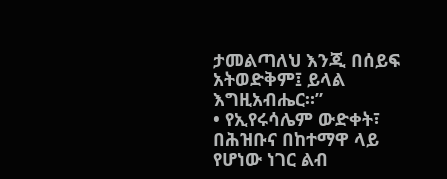ታመልጣለህ እንጂ በሰይፍ አትወድቅም፤ ይላል እግዚአብሔር።”
• የኢየሩሳሌም ውድቀት፣ በሕዝቡና በከተማዋ ላይ የሆነው ነገር ልብ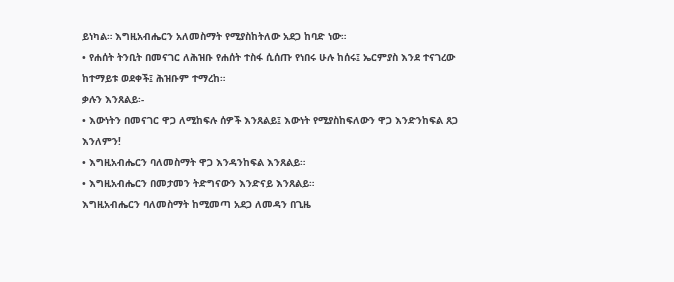ይነካል። እግዚአብሔርን አለመስማት የሚያስከትለው አደጋ ከባድ ነው።
• የሐሰት ትንቢት በመናገር ለሕዝቡ የሐሰት ተስፋ ሲሰጡ የነበሩ ሁሉ ከሰሩ፤ ኤርምያስ እንደ ተናገረው ከተማይቱ ወደቀች፤ ሕዝቡም ተማረከ።
ቃሉን እንጸልይ፡-
• እውነትን በመናገር ዋጋ ለሚከፍሉ ሰዎች እንጸልይ፤ እውነት የሚያስከፍለውን ዋጋ እንድንከፍል ጸጋ እንለምን!
• እግዚአብሔርን ባለመስማት ዋጋ እንዳንከፍል እንጸልይ።
• እግዚአብሔርን በመታመን ትድግናውን እንድናይ እንጸልይ።
እግዚአብሔርን ባለመስማት ከሚመጣ አደጋ ለመዳን በጊዜ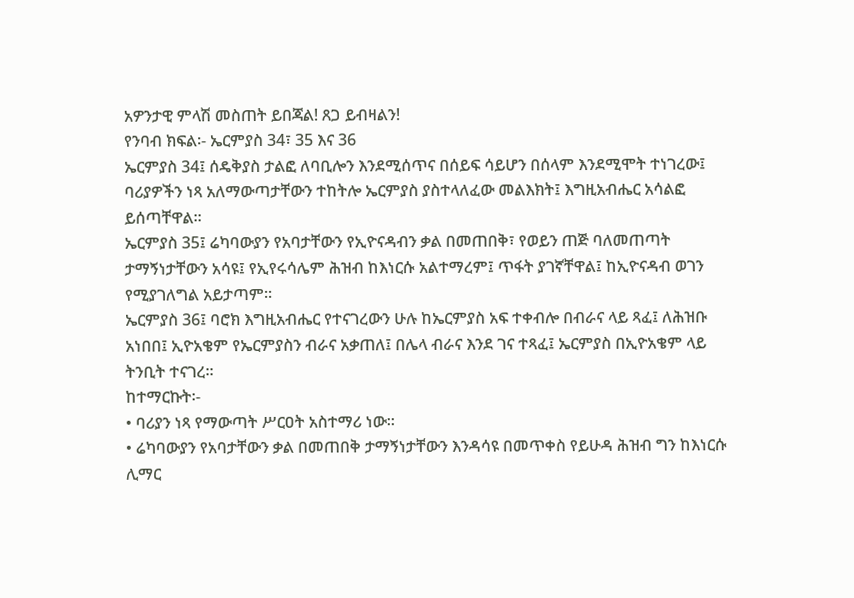አዎንታዊ ምላሽ መስጠት ይበጃል! ጸጋ ይብዛልን!
የንባብ ክፍል፡- ኤርምያስ 34፣ 35 እና 36
ኤርምያስ 34፤ ሰዴቅያስ ታልፎ ለባቢሎን እንደሚሰጥና በሰይፍ ሳይሆን በሰላም እንደሚሞት ተነገረው፤ ባሪያዎችን ነጻ አለማውጣታቸውን ተከትሎ ኤርምያስ ያስተላለፈው መልእክት፤ እግዚአብሔር አሳልፎ ይሰጣቸዋል።
ኤርምያስ 35፤ ሬካባውያን የአባታቸውን የኢዮናዳብን ቃል በመጠበቅ፣ የወይን ጠጅ ባለመጠጣት ታማኝነታቸውን አሳዩ፤ የኢየሩሳሌም ሕዝብ ከእነርሱ አልተማረም፤ ጥፋት ያገኛቸዋል፤ ከኢዮናዳብ ወገን የሚያገለግል አይታጣም።
ኤርምያስ 36፤ ባሮክ እግዚአብሔር የተናገረውን ሁሉ ከኤርምያስ አፍ ተቀብሎ በብራና ላይ ጻፈ፤ ለሕዝቡ አነበበ፤ ኢዮአቄም የኤርምያስን ብራና አቃጠለ፤ በሌላ ብራና እንደ ገና ተጻፈ፤ ኤርምያስ በኢዮአቄም ላይ ትንቢት ተናገረ።
ከተማርኩት፡-
• ባሪያን ነጻ የማውጣት ሥርዐት አስተማሪ ነው።
• ሬካባውያን የአባታቸውን ቃል በመጠበቅ ታማኝነታቸውን እንዳሳዩ በመጥቀስ የይሁዳ ሕዝብ ግን ከእነርሱ ሊማር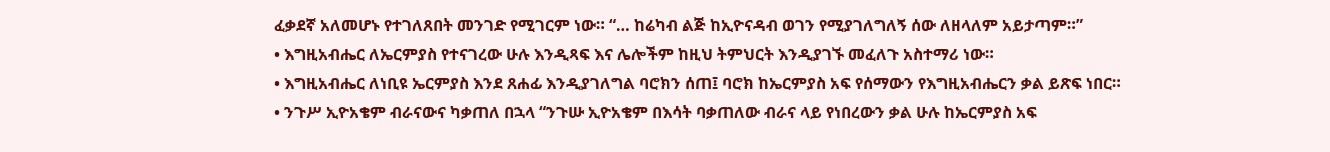ፈቃደኛ አለመሆኑ የተገለጸበት መንገድ የሚገርም ነው። “… ከሬካብ ልጅ ከኢዮናዳብ ወገን የሚያገለግለኝ ሰው ለዘላለም አይታጣም።”
• እግዚአብሔር ለኤርምያስ የተናገረው ሁሉ እንዲጻፍ እና ሌሎችም ከዚህ ትምህርት እንዲያገኙ መፈለጉ አስተማሪ ነው።
• እግዚአብሔር ለነቢዩ ኤርምያስ እንደ ጸሐፊ እንዲያገለግል ባሮክን ሰጠ፤ ባሮክ ከኤርምያስ አፍ የሰማውን የእግዚአብሔርን ቃል ይጽፍ ነበር።
• ንጉሥ ኢዮአቄም ብራናውና ካቃጠለ በኋላ “ንጉሡ ኢዮአቄም በእሳት ባቃጠለው ብራና ላይ የነበረውን ቃል ሁሉ ከኤርምያስ አፍ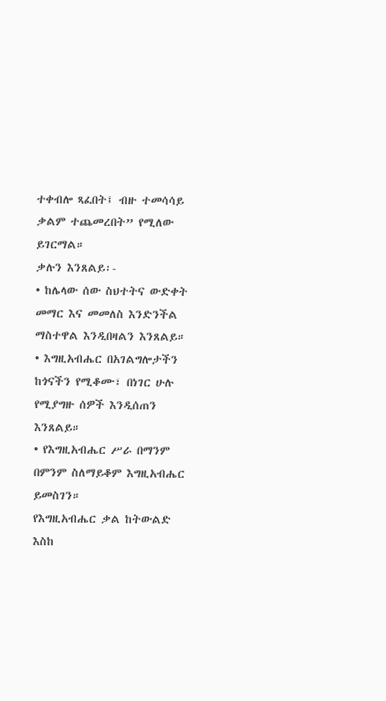ተቀብሎ ጻፈበት፤ ብዙ ተመሳሳይ ቃልም ተጨመረበት” የሚለው ይገርማል።
ቃሉን እንጸልይ፡-
• ከሌላው ሰው ስህተትና ውድቀት መማር እና መመለስ እንድንችል ማስተዋል እንዲበዛልን እንጸልይ።
• እግዚአብሔር በአገልግሎታችን ከጎናችን የሚቆሙ፣ በነገር ሁሉ የሚያግዙ ሰዎች እንዲሰጠን እንጸልይ።
• የእግዚአብሔር ሥራ በማንም በምንም ስለማይቆም እግዚአብሔር ይመስገን።
የእግዚአብሔር ቃል ከትውልድ እስከ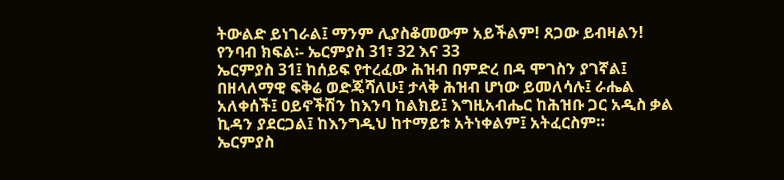ትውልድ ይነገራል፤ ማንም ሊያስቆመውም አይችልም! ጸጋው ይብዛልን!
የንባብ ክፍል፡- ኤርምያስ 31፣ 32 እና 33
ኤርምያስ 31፤ ከሰይፍ የተረፈው ሕዝብ በምድረ በዳ ሞገስን ያገኛል፤ በዘላለማዊ ፍቅሬ ወድጄሻለሁ፤ ታላቅ ሕዝብ ሆነው ይመለሳሉ፤ ራሔል አለቀሰች፤ ዐይኖችሽን ከእንባ ከልክይ፤ እግዚአብሔር ከሕዝቡ ጋር አዲስ ቃል ኪዳን ያደርጋል፤ ከእንግዲህ ከተማይቱ አትነቀልም፤ አትፈርስም።
ኤርምያስ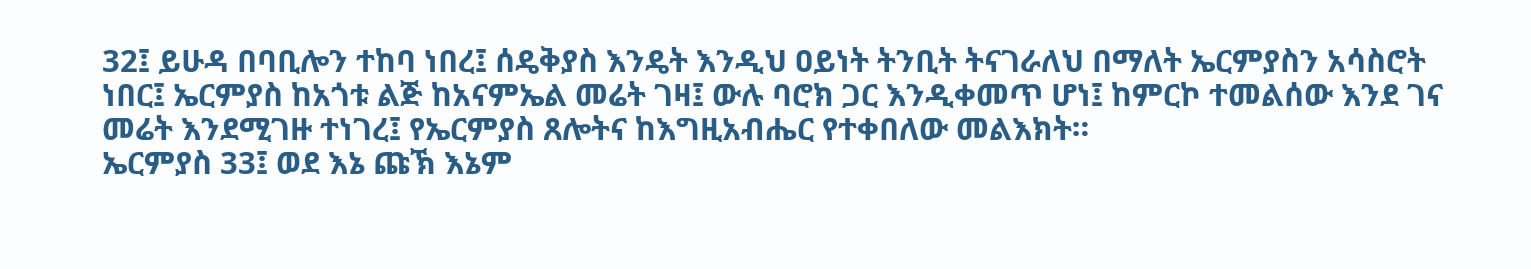32፤ ይሁዳ በባቢሎን ተከባ ነበረ፤ ሰዴቅያስ እንዴት እንዲህ ዐይነት ትንቢት ትናገራለህ በማለት ኤርምያስን አሳስሮት ነበር፤ ኤርምያስ ከአጎቱ ልጅ ከአናምኤል መሬት ገዛ፤ ውሉ ባሮክ ጋር እንዲቀመጥ ሆነ፤ ከምርኮ ተመልሰው እንደ ገና መሬት እንደሚገዙ ተነገረ፤ የኤርምያስ ጸሎትና ከእግዚአብሔር የተቀበለው መልእክት።
ኤርምያስ 33፤ ወደ እኔ ጩኽ እኔም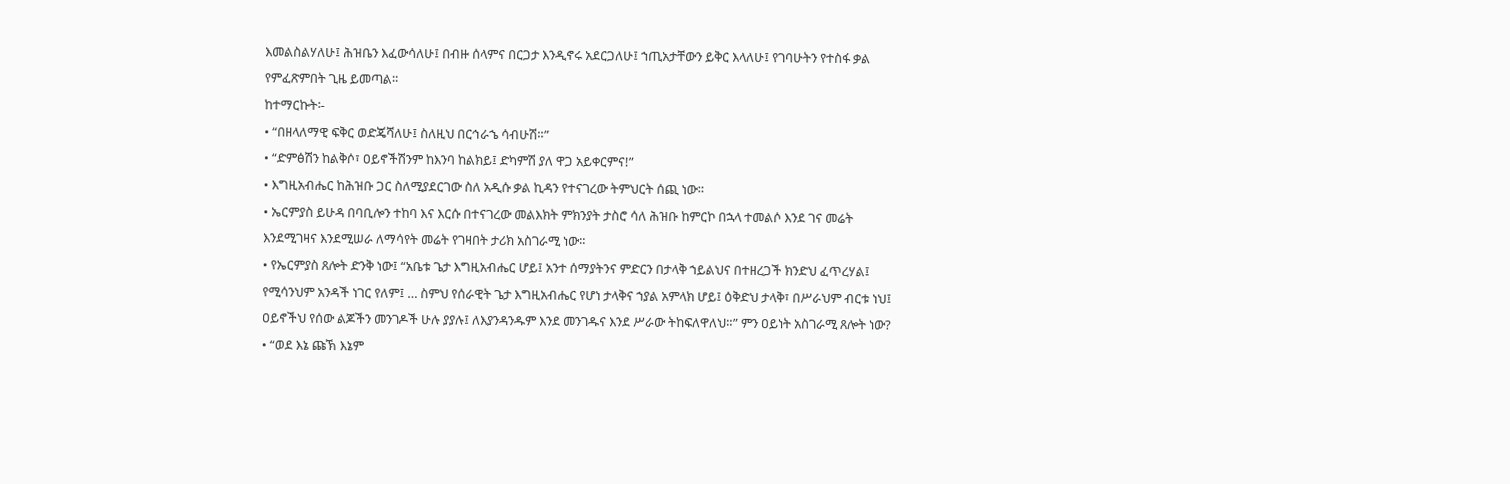እመልስልሃለሁ፤ ሕዝቤን እፈውሳለሁ፤ በብዙ ሰላምና በርጋታ እንዲኖሩ አደርጋለሁ፤ ኀጢአታቸውን ይቅር እላለሁ፤ የገባሁትን የተስፋ ቃል የምፈጽምበት ጊዜ ይመጣል።
ከተማርኩት፡-
• “በዘላለማዊ ፍቅር ወድጄሻለሁ፤ ስለዚህ በርኅራኄ ሳብሁሽ።”
• “ድምፅሽን ከልቅሶ፣ ዐይኖችሽንም ከእንባ ከልክይ፤ ድካምሽ ያለ ዋጋ አይቀርምና!”
• እግዚአብሔር ከሕዝቡ ጋር ስለሚያደርገው ስለ አዲሱ ቃል ኪዳን የተናገረው ትምህርት ሰጪ ነው።
• ኤርምያስ ይሁዳ በባቢሎን ተከባ እና እርሱ በተናገረው መልእክት ምክንያት ታስሮ ሳለ ሕዝቡ ከምርኮ በኋላ ተመልሶ እንደ ገና መሬት እንደሚገዛና እንደሚሠራ ለማሳየት መሬት የገዛበት ታሪክ አስገራሚ ነው።
• የኤርምያስ ጸሎት ድንቅ ነው፤ “አቤቱ ጌታ እግዚአብሔር ሆይ፤ አንተ ሰማያትንና ምድርን በታላቅ ኀይልህና በተዘረጋች ክንድህ ፈጥረሃል፤ የሚሳንህም አንዳች ነገር የለም፤ … ስምህ የሰራዊት ጌታ እግዚአብሔር የሆነ ታላቅና ኀያል አምላክ ሆይ፤ ዕቅድህ ታላቅ፣ በሥራህም ብርቱ ነህ፤ ዐይኖችህ የሰው ልጆችን መንገዶች ሁሉ ያያሉ፤ ለእያንዳንዱም እንደ መንገዱና እንደ ሥራው ትከፍለዋለህ።” ምን ዐይነት አስገራሚ ጸሎት ነው?
• “ወደ እኔ ጩኽ እኔም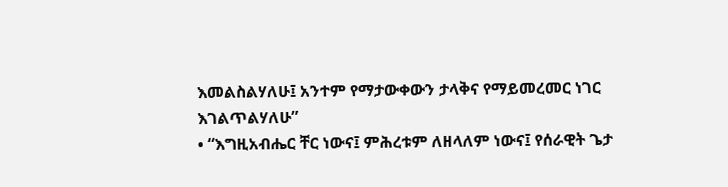እመልስልሃለሁ፤ አንተም የማታውቀውን ታላቅና የማይመረመር ነገር እገልጥልሃለሁ”
• “እግዚአብሔር ቸር ነውና፤ ምሕረቱም ለዘላለም ነውና፤ የሰራዊት ጌታ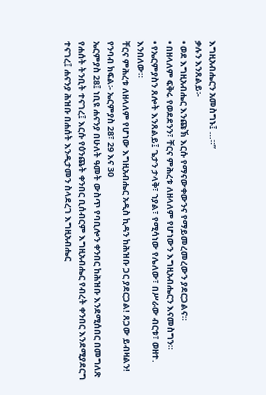እግዚአብሔርን አመስግኑ፤ …።”
ቃሉን እንጸልይ፡-
• ወደ እግዚአብሔር እንጩኽ እርሱ የማናውቀውንና የማይመረመረውን ያደርጋልና።
• በዘላለም ፍቅሩ የወደደንን፣ ቸርና ምሕረቱ ለዘላለም የሆነውን እግዚአብሔርን እናመስግን።
• የኤርምያስን ጸሎት እንጸልይ፤ ጌታን ታላቅ፣ ኀያል፣ የሚሳነው የሌለው፣ በሥራው ብርቱ፣ ወዘተ. እንበለው።
ቸርና ምሕረቱ ለዘላለም የሆነው እግዚአብሔር አዲስ ኪዳን ከሕዝቡ ጋር ያደርጋል! ጸጋው ይብዛልን!
የንባብ ክፍል፡- ኤርምያስ 28፣ 29 እና 30
ኤርምያስ 28፤ ነቢዩ ሐናንያ በሁለት ዓመት ውስጥ የባቢሎን ቀንበር ከሕዝቡ እንደሚሰበር በመግለጽ የሐሰት ትንቢት ተናገረ፤ እርሱ የዕንጨት ቀንበር ቢሰብርም እግዚአብሔር የብረት ቀንበር እንደሚያደርግ ተናገረ፤ ሐናንያ ሕዝቡ በሐሰት እንዲታመን ስላደረገ እግዚአብሔር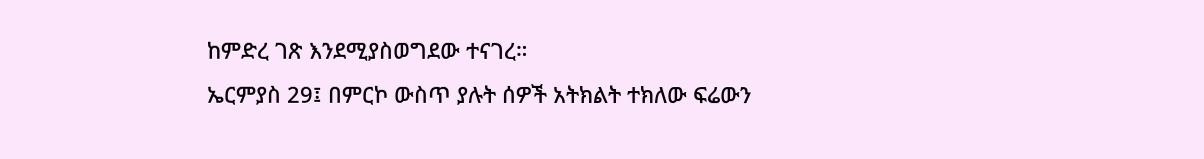ከምድረ ገጽ እንደሚያስወግደው ተናገረ።
ኤርምያስ 29፤ በምርኮ ውስጥ ያሉት ሰዎች አትክልት ተክለው ፍሬውን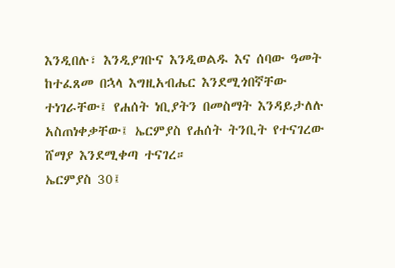እንዲበሉ፣ እንዲያገቡና እንዲወልዱ እና ሰባው ዓመት ከተፈጸመ በኋላ እግዚአብሔር እንደሚጎበኛቸው ተነገራቸው፤ የሐሰት ነቢያትን በመስማት እንዳይታለሉ አስጠነቀቃቸው፤ ኤርምያስ የሐሰት ትንቢት የተናገረው ሸማያ እንደሚቀጣ ተናገረ።
ኤርምያስ 30፤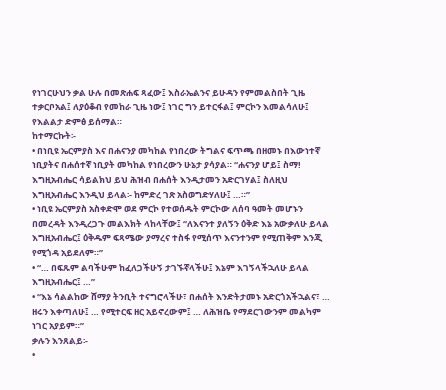የነገርሁህን ቃል ሁሉ በመጽሐፍ ጻፈው፤ እስራኤልንና ይሁዳን የምመልስበት ጊዜ ተቃርቦአል፤ ለያዕቆብ የመከራ ጊዜ ነው፤ ነገር ግን ይተርፋል፤ ምርኮን እመልሳለሁ፤ የእልልታ ድምፅ ይሰማል።
ከተማርኩት፡-
• በነቢዩ ኤርምያስ እና በሐናንያ መካከል የነበረው ትግልና ፍጥጫ በዘመኑ በእውነተኛ ነቢያትና በሐሰተኛ ነቢያት መካከል የነበረውን ሁኔታ ያሳያል። “ሐናንያ ሆይ፤ ስማ! እግዚአብሔር ሳይልክህ ይህ ሕዝብ በሐሰት እንዲታመን አድርገሃል፤ ስለዚህ እግዚአብሔር እንዲህ ይላል፡- ከምድረ ገጽ አስወግድሃለሁ፤ …።”
• ነቢዩ ኤርምያስ አስቀድሞ ወደ ምርኮ የተወሰዱት ምርኮው ለሰባ ዓመት መሆኑን በመረዳት እንዲረጋጉ መልእክት ላከላቸው፤ “ለእናንተ ያለኝን ዕቅድ እኔ አውቃለሁ ይላል እግዚአብሔር፤ ዕቅዱም ፍጻሜው ያማረና ተስፋ የሚሰጥ እናንተንም የሚጠቅም እንጂ የሚጎዳ አይደለም።”
• “… በፍጹም ልባችሁም ከፈለጋችሁኝ ታገኙኛላችሁ፤ እኔም እገኝላችኋለሁ ይላል እግዚአብሔር፤ …”
• “እኔ ሳልልከው ሸማያ ትንቢት ተናግሮላችሁ፣ በሐሰት እንድትታመኑ አድርጎአችኋልና፣ … ዘሩን እቀጣለሁ፤ … የሚተርፍ ዘር አይኖረውም፤ … ለሕዝቤ የማደርገውንም መልካም ነገር አያይም።”
ቃሉን እንጸልይ፡-
•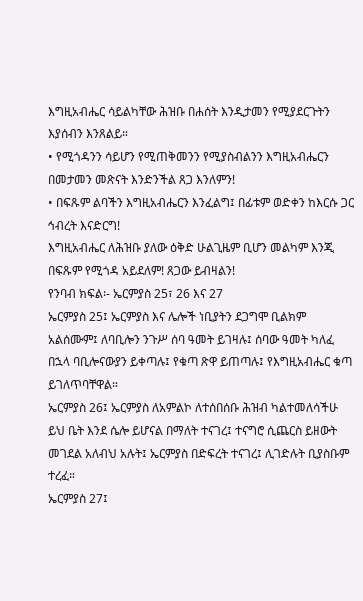እግዚአብሔር ሳይልካቸው ሕዝቡ በሐሰት እንዲታመን የሚያደርጉትን እያሰብን እንጸልይ።
• የሚጎዳንን ሳይሆን የሚጠቅመንን የሚያስብልንን እግዚአብሔርን በመታመን መጽናት እንድንችል ጸጋ እንለምን!
• በፍጹም ልባችን እግዚአብሔርን እንፈልግ፤ በፊቱም ወድቀን ከእርሱ ጋር ኅብረት እናድርግ!
እግዚአብሔር ለሕዝቡ ያለው ዕቅድ ሁልጊዜም ቢሆን መልካም እንጂ በፍጹም የሚጎዳ አይደለም! ጸጋው ይብዛልን!
የንባብ ክፍል፡- ኤርምያስ 25፣ 26 እና 27
ኤርምያስ 25፤ ኤርምያስ እና ሌሎች ነቢያትን ደጋግሞ ቢልክም አልሰሙም፤ ለባቢሎን ንጉሥ ሰባ ዓመት ይገዛሉ፤ ሰባው ዓመት ካለፈ በኋላ ባቢሎናውያን ይቀጣሉ፤ የቁጣ ጽዋ ይጠጣሉ፤ የእግዚአብሔር ቁጣ ይገለጥባቸዋል።
ኤርምያስ 26፤ ኤርምያስ ለአምልኮ ለተሰበሰቡ ሕዝብ ካልተመለሳችሁ ይህ ቤት እንደ ሴሎ ይሆናል በማለት ተናገረ፤ ተናግሮ ሲጨርስ ይዘውት መገደል አለብህ አሉት፤ ኤርምያስ በድፍረት ተናገረ፤ ሊገድሉት ቢያስቡም ተረፈ።
ኤርምያስ 27፤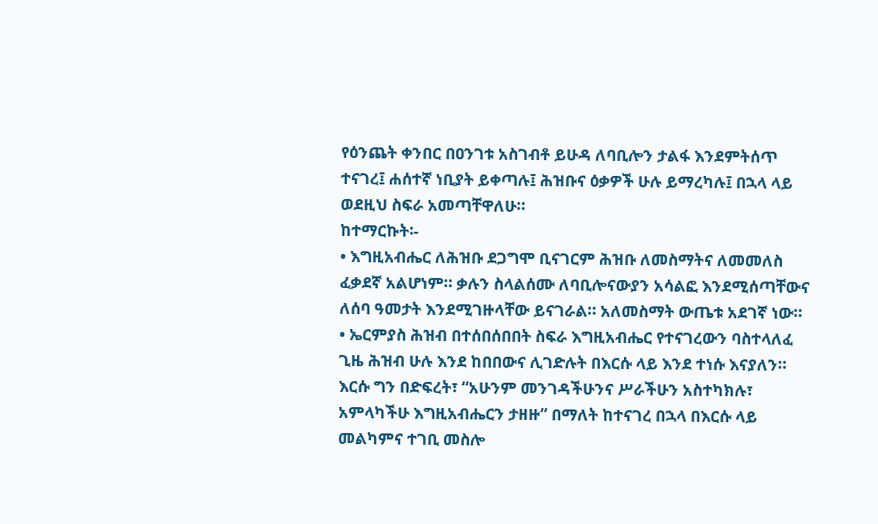የዕንጨት ቀንበር በዐንገቱ አስገብቶ ይሁዳ ለባቢሎን ታልፋ እንደምትሰጥ ተናገረ፤ ሐሰተኛ ነቢያት ይቀጣሉ፤ ሕዝቡና ዕቃዎች ሁሉ ይማረካሉ፤ በኋላ ላይ ወደዚህ ስፍራ አመጣቸዋለሁ።
ከተማርኩት፡-
• እግዚአብሔር ለሕዝቡ ደጋግሞ ቢናገርም ሕዝቡ ለመስማትና ለመመለስ ፈቃደኛ አልሆነም። ቃሉን ስላልሰሙ ለባቢሎናውያን አሳልፎ እንደሚሰጣቸውና ለሰባ ዓመታት እንደሚገዙላቸው ይናገራል። አለመስማት ውጤቱ አደገኛ ነው።
• ኤርምያስ ሕዝብ በተሰበሰበበት ስፍራ እግዚአብሔር የተናገረውን ባስተላለፈ ጊዜ ሕዝብ ሁሉ እንደ ከበበውና ሊገድሉት በእርሱ ላይ እንደ ተነሱ እናያለን። እርሱ ግን በድፍረት፣ “አሁንም መንገዳችሁንና ሥራችሁን አስተካክሉ፣ አምላካችሁ እግዚአብሔርን ታዘዙ” በማለት ከተናገረ በኋላ በእርሱ ላይ መልካምና ተገቢ መስሎ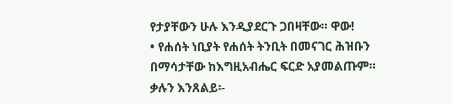የታያቸውን ሁሉ እንዲያደርጉ ጋበዛቸው። ዋው!
• የሐሰት ነቢያት የሐሰት ትንቢት በመናገር ሕዝቡን በማሳታቸው ከእግዚአብሔር ፍርድ አያመልጡም።
ቃሉን እንጸልይ፡-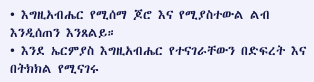• እግዚአብሔር የሚሰማ ጆሮ እና የሚያስተውል ልብ እንዲሰጠን እንጸልይ።
• እንደ ኤርምያስ እግዚአብሔር የተናገራቸውን በድፍረት እና በትክክል የሚናገሩ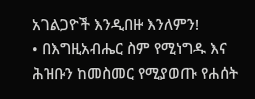አገልጋዮች እንዲበዙ እንለምን!
• በእግዚአብሔር ስም የሚነግዱ እና ሕዝቡን ከመስመር የሚያወጡ የሐሰት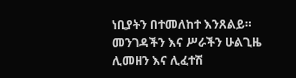ነቢያትን በተመለከተ እንጸልይ።
መንገዳችን እና ሥራችን ሁልጊዜ ሊመዘን እና ሊፈተሽ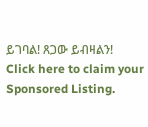ይገባል! ጸጋው ይብዛልን!
Click here to claim your Sponsored Listing.